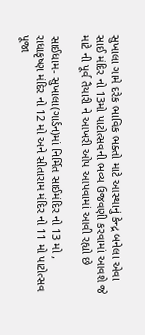સુખાલા ગામે દરેક ભાવિક ભક્તો માટે આસ્થાનું કેન્દ્ર બનેલા એવા સાઈ મંદિર નો 13મો પાટોત્સવની ભવ્ય ઉજવણી કરવામાં આવશે જે માટે ની પૂર્વ તૈયારી ને આખરી ઓપ આપવામાં આવી રહ્યો છે

સાઈધામ- સુખાલા(ગાર્ડન)માં નિર્મિત સાઈમંદિર નો 13 મો , રાધાકૃષ્ણ મંદિર નો 12 મો અને સીતારામ મંદિર નો 11 મો પાટોત્સવ પૂજા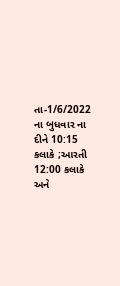તા-1/6/2022 ના બુધવાર ના દીને 10:15 કલાકે ;આરતી 12:00 કલાકે અને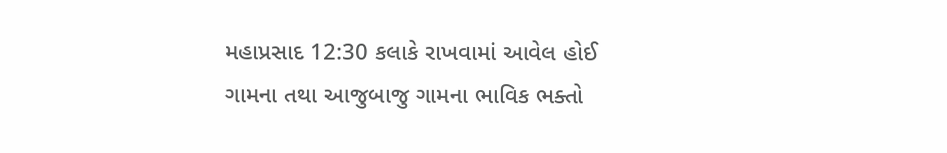મહાપ્રસાદ 12:30 કલાકે રાખવામાં આવેલ હોઈ ગામના તથા આજુબાજુ ગામના ભાવિક ભક્તો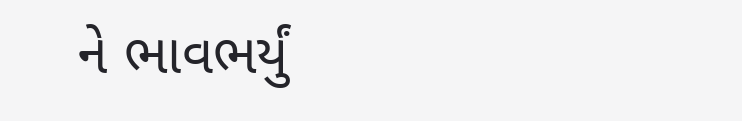ને ભાવભર્યું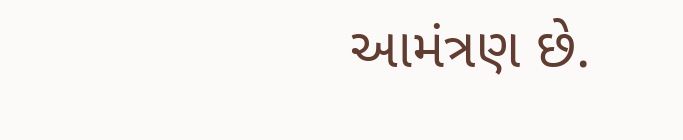આમંત્રણ છે.